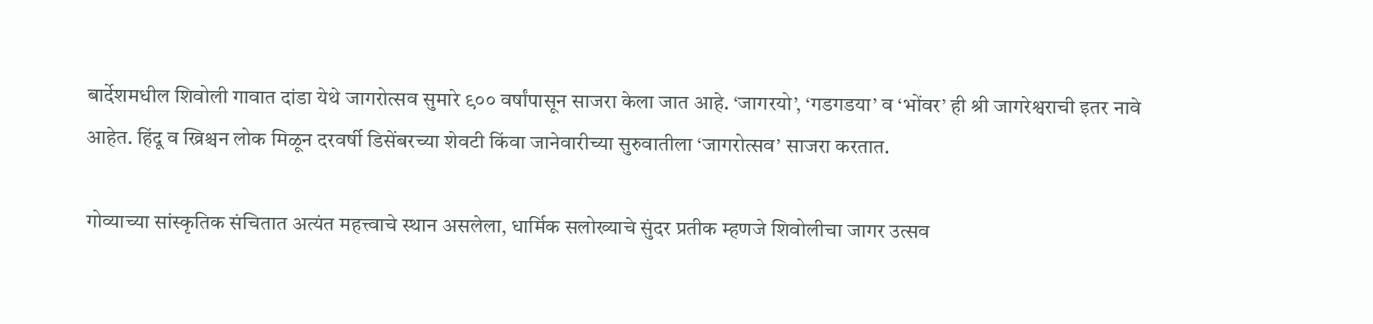बार्देशमधील शिवोली गावात दांडा येथे जागरोत्सव सुमारे ९०० वर्षांपासून साजरा केला जात आहे. ‘जागरयो’, ‘गडगडया’ व ‘भोंवर’ ही श्री जागरेश्वराची इतर नावे आहेत. हिंदू व ख्रिश्चन लोक मिळून दरवर्षी डिसेंबरच्या शेवटी किंवा जानेवारीच्या सुरुवातीला ‘जागरोत्सव’ साजरा करतात.

गोव्याच्या सांस्कृतिक संचितात अत्यंत महत्त्वाचे स्थान असलेला, धार्मिक सलोख्याचे सुंदर प्रतीक म्हणजे शिवोलीचा जागर उत्सव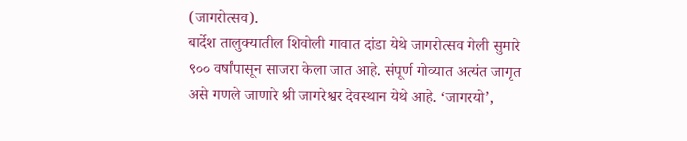(जागरोत्सव).
बार्देश तालुक्यातील शिवोली गावात दांडा येथे जागरोत्सव गेली सुमारे ९०० वर्षांपासून साजरा केला जात आहे. संपूर्ण गोव्यात अत्यंत जागृत असे गणले जाणारे श्री जागरेश्वर देवस्थान येथे आहे. ‘जागरयो’,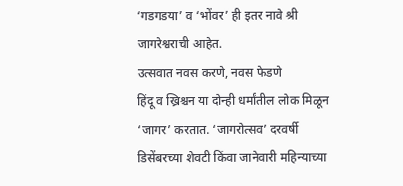‘गडगडया’ व ‘भोंवर’ ही इतर नावे श्री जागरेश्वराची आहेत.
उत्सवात नवस करणे, नवस फेडणे
हिंदू व ख्रिश्चन या दोन्ही धर्मांतील लोक मिळून ‘जागर’ करतात. ‘जागरोत्सव’ दरवर्षी डिसेंबरच्या शेवटी किंवा जानेवारी महिन्याच्या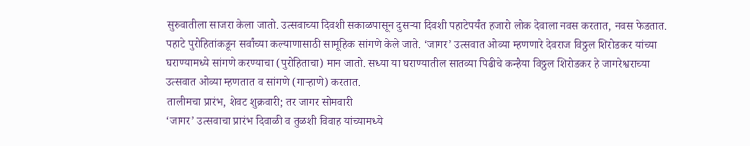सुरुवातीला साजरा केला जातो. उत्सवाच्या दिवशी सकाळपासून दुसऱ्या दिवशी पहाटेपर्यंत हजारो लोक देवाला नवस करतात, नवस फेडतात. पहाटे पुरोहितांकडून सर्वांच्या कल्याणासाठी सामूहिक सांगणे केले जाते. ‘जागर’ उत्सवात ओव्या म्हणणारे देवराज विठ्ठल शिरोडकर यांच्या घराण्यामध्ये सांगणे करण्याचा (पुरोहिताचा) मान जातो. सध्या या घराण्यातील सातव्या पिढीचे कन्हैया विठ्ठल शिरोडकर हे जागरेश्वराच्या उत्सवात ओव्या म्हणतात व सांगणे (गाऱ्हाणे) करतात.
तालीमचा प्रारंभ, शेवट शुक्रवारी; तर जागर सोमवारी
‘जागर’ उत्सवाचा प्रारंभ दिवाळी व तुळशी विवाह यांच्यामध्ये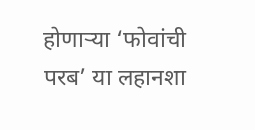होणाऱ्या ‘फोवांची परब’ या लहानशा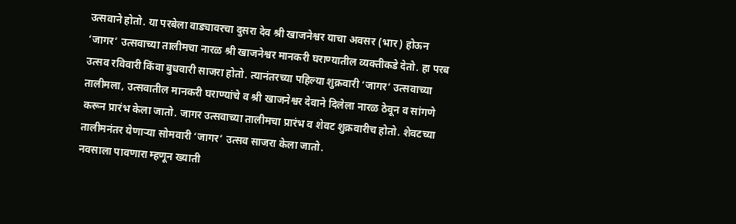उत्सवाने होतो. या परबेला वाड्यावरचा दुसरा देव श्री खाजनेश्वर याचा अवसर (भार) होऊन ‘जागर’ उत्सवाच्या तालीमचा नारळ श्री खाजनेश्वर मानकरी घराण्यातील व्यक्तीकडे देतो. हा परब उत्सव रविवारी किंवा बुधवारी साजरा होतो. त्यानंतरच्या पहिल्या शुक्रवारी ‘जागर’ उत्सवाच्या तालीमला, उत्सवातील मानकरी घराण्यांचे व श्री खाजनेश्वर देवाने दिलेला नारळ ठेवून व सांगणे करून प्रारंभ केला जातो. जागर उत्सवाच्या तालीमचा प्रारंभ व शेवट शुक्रवारीच होतो. शेवटच्या तालीमनंतर येणाऱ्या सोमवारी ‘जागर’ उत्सव साजरा केला जातो.
नवसाला पावणारा म्हणून ख्याती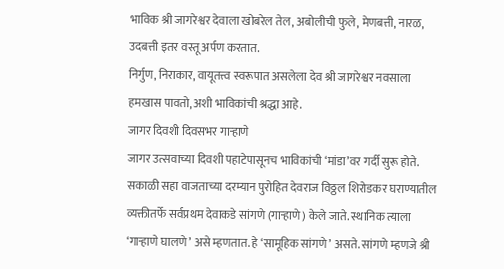भाविक श्री जागरेश्वर देवाला खोबरेल तेल, अबोलीची फुले, मेणबत्ती, नारळ, उदबत्ती इतर वस्तू अर्पण करतात.
निर्गुण, निराकार, वायूतत्त्व स्वरूपात असलेला देव श्री जागरेश्वर नवसाला हमखास पावतो, अशी भाविकांची श्रद्धा आहे.
जागर दिवशी दिवसभर गाऱ्हाणे
जागर उत्सवाच्या दिवशी पहाटेपासूनच भाविकांची ‘मांडा’वर गर्दी सुरू होते. सकाळी सहा वाजताच्या दरम्यान पुरोहित देवराज विठ्ठल शिरोडकर घराण्यातील व्यक्तीतर्फे सर्वप्रथम देवाकडे सांगणे (गाऱ्हाणे) केले जाते. स्थानिक त्याला ‘गाऱ्हाणे घालणे’ असे म्हणतात. हे ‘सामूहिक सांगणे’ असते. सांगणे म्हणजे श्री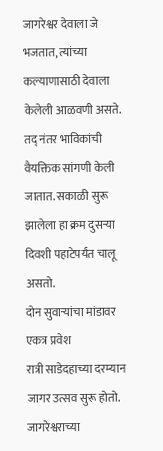जागरेश्वर देवाला जे भजतात, त्यांच्या कल्याणासाठी देवाला केलेली आळवणी असते. तद् नंतर भाविकांची वैयक्तिक सांगणी केली जातात. सकाळी सुरू झालेला हा क्रम दुसऱ्या दिवशी पहाटेपर्यंत चालू असतो.
दोन सुवाऱ्यांचा मांडावर एकत्र प्रवेश
रात्री साडेदहाच्या दरम्यान जागर उत्सव सुरू होतो. जागरेश्वराच्या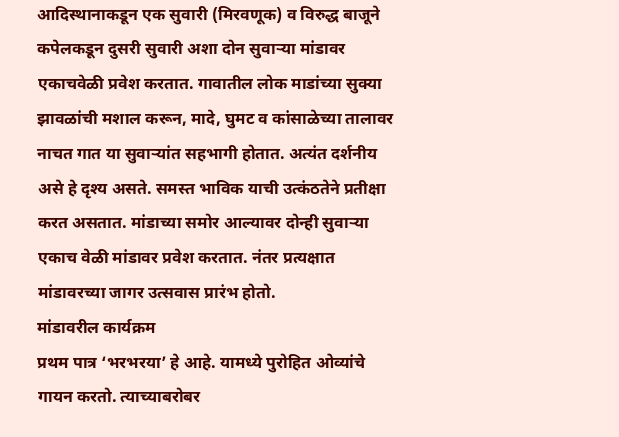आदिस्थानाकडून एक सुवारी (मिरवणूक) व विरुद्ध बाजूने कपेलकडून दुसरी सुवारी अशा दोन सुवाऱ्या मांडावर एकाचवेळी प्रवेश करतात. गावातील लोक माडांच्या सुक्या झावळांची मशाल करून, मादे, घुमट व कांसाळेच्या तालावर नाचत गात या सुवाऱ्यांत सहभागी होतात. अत्यंत दर्शनीय असे हे दृश्य असते. समस्त भाविक याची उत्कंठतेने प्रतीक्षा करत असतात. मांडाच्या समोर आल्यावर दोन्ही सुवाऱ्या एकाच वेळी मांडावर प्रवेश करतात. नंतर प्रत्यक्षात मांडावरच्या जागर उत्सवास प्रारंभ होतो.
मांडावरील कार्यक्रम
प्रथम पात्र ‘भरभरया’ हे आहे. यामध्ये पुरोहित ओव्यांचे गायन करतो. त्याच्याबरोबर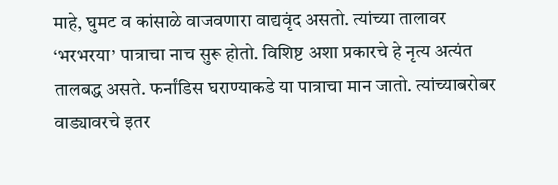माहे, घुमट व कांसाळे वाजवणारा वाद्यवृंद असतो. त्यांच्या तालावर ‘भरभरया’ पात्राचा नाच सुरू होतो. विशिष्ट अशा प्रकारचे हे नृत्य अत्यंत तालबद्ध असते. फर्नांडिस घराण्याकडे या पात्राचा मान जातो. त्यांच्याबरोबर वाड्यावरचे इतर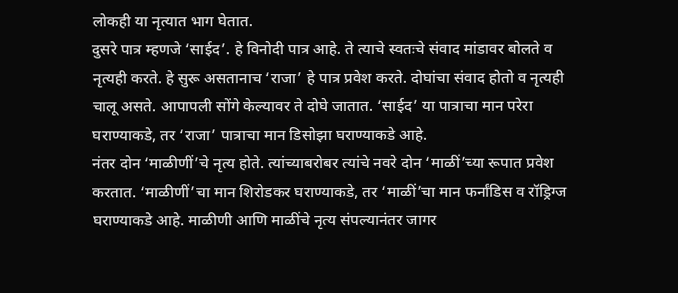लोकही या नृत्यात भाग घेतात.
दुसरे पात्र म्हणजे ‘साईद’. हे विनोदी पात्र आहे. ते त्याचे स्वतःचे संवाद मांडावर बोलते व नृत्यही करते. हे सुरू असतानाच ‘राजा’ हे पात्र प्रवेश करते. दोघांचा संवाद होतो व नृत्यही चालू असते. आपापली सोंगे केल्यावर ते दोघे जातात. ‘साईद’ या पात्राचा मान परेरा घराण्याकडे, तर ‘राजा’ पात्राचा मान डिसोझा घराण्याकडे आहे.
नंतर दोन ‘माळीणीं’चे नृत्य होते. त्यांच्याबरोबर त्यांचे नवरे दोन ‘माळीं’च्या रूपात प्रवेश करतात. ‘माळीणीं’चा मान शिरोडकर घराण्याकडे, तर ‘माळीं’चा मान फर्नांडिस व रॉड्रिग्ज घराण्याकडे आहे. माळीणी आणि माळींचे नृत्य संपल्यानंतर जागर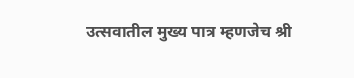उत्सवातील मुख्य पात्र म्हणजेच श्री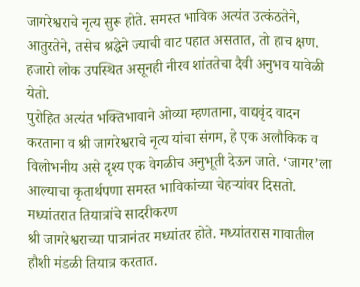जागरेश्वराचे नृत्य सुरू होते. समस्त भाविक अत्यंत उत्कंठतेने, आतुरतेने, तसेच श्रद्धेने ज्याची वाट पहात असतात, तो हाच क्षण. हजारो लोक उपस्थित असूनही नीरव शांततेचा दैवी अनुभव यावेळी येतो.
पुरोहित अत्यंत भक्तिभावाने ओव्या म्हणताना, वाद्यवृंद वादन करताना व श्री जागरेश्वराचे नृत्य यांचा संगम, हे एक अलौकिक व विलोभनीय असे दृश्य एक वेगळीच अनुभूती देऊन जाते. ‘जागर’ला आल्याचा कृतार्थपणा समस्त भाविकांच्या चेहऱ्यांवर दिसतो.
मध्यांतरात तियात्रांचे सादरीकरण
श्री जागरेश्वराच्या पात्रानंतर मध्यांतर होते. मध्यांतरास गावातील हौशी मंडळी तियात्र करतात.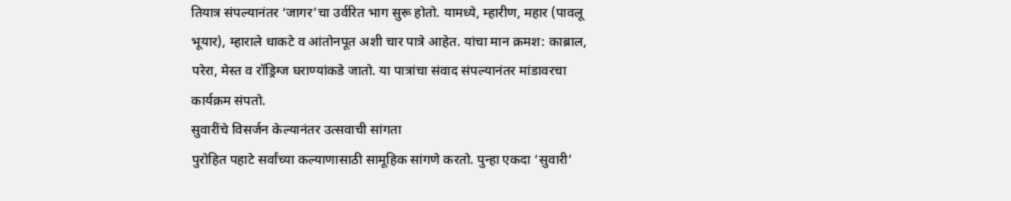तियात्र संपल्यानंतर ‘जागर’चा उर्वरित भाग सुरू होतो. यामध्ये, म्हारीण, महार (पावलू भूयार), म्हाराले धाकटे व आंतोनपूत अशी चार पात्रे आहेत. यांचा मान क्रमश: काब्राल, परेरा, मेस्त व रॉड्रिग्ज घराण्यांकडे जातो. या पात्रांचा संवाद संपल्यानंतर मांडावरचा कार्यक्रम संपतो.
सुवारींचे विसर्जन केल्यानंतर उत्सवाची सांगता
पुरोहित पहाटे सर्वांच्या कल्याणासाठी सामूहिक सांगणे करतो. पुन्हा एकदा ‘सुवारी’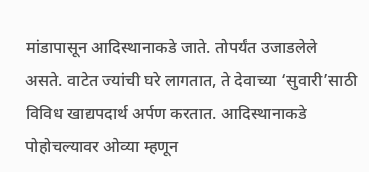मांडापासून आदिस्थानाकडे जाते. तोपर्यंत उजाडलेले असते. वाटेत ज्यांची घरे लागतात, ते देवाच्या ‘सुवारी’साठी विविध खाद्यपदार्थ अर्पण करतात. आदिस्थानाकडे पोहोचल्यावर ओव्या म्हणून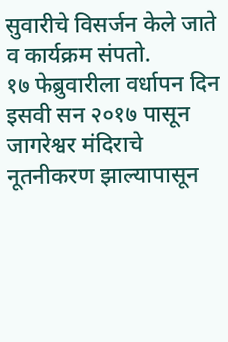सुवारीचे विसर्जन केले जाते व कार्यक्रम संपतो.
१७ फेब्रुवारीला वर्धापन दिन
इसवी सन २०१७ पासून जागरेश्वर मंदिराचे नूतनीकरण झाल्यापासून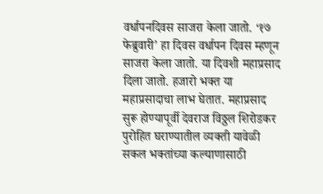वर्धापनदिवस साजरा केला जातो. ‘१७ फेब्रुवारी’ हा दिवस वर्धापन दिवस म्हणून साजरा केला जातो. या दिवशी महाप्रसाद दिला जातो. हजारो भक्त या महाप्रसादाचा लाभ घेतात. महाप्रसाद सुरू होण्यापूर्वी देवराज विठ्ठल शिरोडकर पुरोहित घराण्यातील व्यक्ती यावेळी सकल भक्तांच्या कल्याणासाठी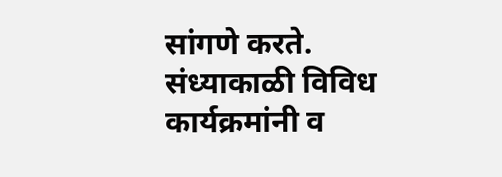सांगणे करते. संध्याकाळी विविध कार्यक्रमांनी व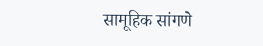सामूहिक सांगणे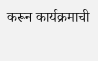करून कार्यक्रमाची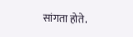सांगता होते.